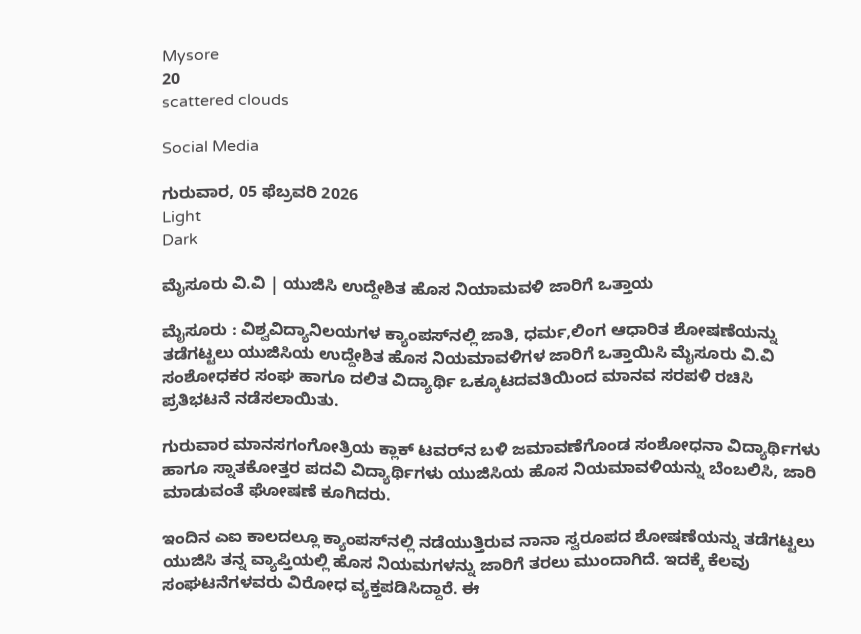Mysore
20
scattered clouds

Social Media

ಗುರುವಾರ, 05 ಫೆಬ್ರವರಿ 2026
Light
Dark

ಮೈಸೂರು ವಿ.ವಿ | ಯುಜಿಸಿ ಉದ್ದೇಶಿತ ಹೊಸ ನಿಯಾಮವಳಿ ಜಾರಿಗೆ ಒತ್ತಾಯ

ಮೈಸೂರು : ವಿಶ್ವವಿದ್ಯಾನಿಲಯಗಳ ಕ್ಯಾಂಪಸ್‌ನಲ್ಲಿ ಜಾತಿ, ಧರ್ಮ,ಲಿಂಗ ಆಧಾರಿತ ಶೋಷಣೆಯನ್ನು ತಡೆಗಟ್ಟಲು ಯುಜಿಸಿಯ ಉದ್ದೇಶಿತ ಹೊಸ ನಿಯಮಾವಳಿಗಳ ಜಾರಿಗೆ ಒತ್ತಾಯಿಸಿ ಮೈಸೂರು ವಿ.ವಿ ಸಂಶೋಧಕರ ಸಂಘ ಹಾಗೂ ದಲಿತ ವಿದ್ಯಾರ್ಥಿ ಒಕ್ಕೂಟದವತಿಯಿಂದ ಮಾನವ ಸರಪಳಿ ರಚಿಸಿ ಪ್ರತಿಭಟನೆ ನಡೆಸಲಾಯಿತು.

ಗುರುವಾರ ಮಾನಸಗಂಗೋತ್ರಿಯ ಕ್ಲಾಕ್ ಟವರ್‌ನ ಬಳಿ ಜಮಾವಣೆಗೊಂಡ ಸಂಶೋಧನಾ ವಿದ್ಯಾರ್ಥಿಗಳು ಹಾಗೂ ಸ್ನಾತಕೋತ್ತರ ಪದವಿ ವಿದ್ಯಾರ್ಥಿಗಳು ಯುಜಿಸಿಯ ಹೊಸ ನಿಯಮಾವಳಿಯನ್ನು ಬೆಂಬಲಿಸಿ, ಜಾರಿ ಮಾಡುವಂತೆ ಘೋಷಣೆ ಕೂಗಿದರು.

ಇಂದಿನ ಎಐ ಕಾಲದಲ್ಲೂ ಕ್ಯಾಂಪಸ್‌ನಲ್ಲಿ ನಡೆಯುತ್ತಿರುವ ನಾನಾ ಸ್ವರೂಪದ ಶೋಷಣೆಯನ್ನು ತಡೆಗಟ್ಟಲು ಯುಜಿಸಿ ತನ್ನ ವ್ಯಾಪ್ತಿಯಲ್ಲಿ ಹೊಸ ನಿಯಮಗಳನ್ನು ಜಾರಿಗೆ ತರಲು ಮುಂದಾಗಿದೆ. ಇದಕ್ಕೆ ಕೆಲವು ಸಂಘಟನೆಗಳವರು ವಿರೋಧ ವ್ಯಕ್ತಪಡಿಸಿದ್ದಾರೆ. ಈ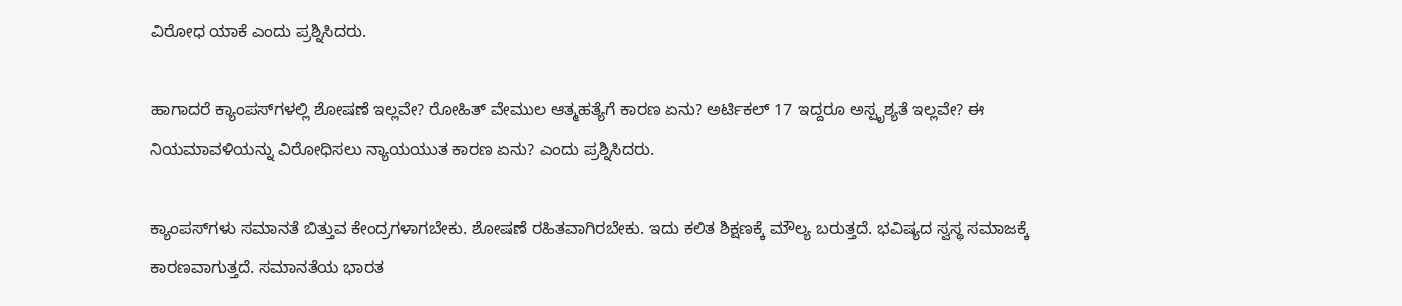ವಿರೋಧ ಯಾಕೆ ಎಂದು ಪ್ರಶ್ನಿಸಿದರು.

ಹಾಗಾದರೆ ಕ್ಯಾಂಪಸ್‌ಗಳಲ್ಲಿ ಶೋಷಣೆ ಇಲ್ಲವೇ? ರೋಹಿತ್ ವೇಮುಲ ಆತ್ಮಹತ್ಯೆಗೆ ಕಾರಣ ಏನು? ಅರ್ಟಿಕಲ್ 17 ಇದ್ದರೂ ಅಸ್ಪೃಶ್ಯತೆ ಇಲ್ಲವೇ? ಈ ನಿಯಮಾವಳಿಯನ್ನು ವಿರೋಧಿಸಲು ನ್ಯಾಯಯುತ ಕಾರಣ ಏನು? ಎಂದು ಪ್ರಶ್ನಿಸಿದರು.

ಕ್ಯಾಂಪಸ್‌ಗಳು ಸಮಾನತೆ ಬಿತ್ತುವ ಕೇಂದ್ರಗಳಾಗಬೇಕು. ಶೋಷಣೆ ರಹಿತವಾಗಿರಬೇಕು. ಇದು ಕಲಿತ ಶಿಕ್ಷಣಕ್ಕೆ ಮೌಲ್ಯ ಬರುತ್ತದೆ. ಭವಿಷ್ಯದ ಸ್ವಸ್ಥ ಸಮಾಜಕ್ಕೆ ಕಾರಣವಾಗುತ್ತದೆ. ಸಮಾನತೆಯ ಭಾರತ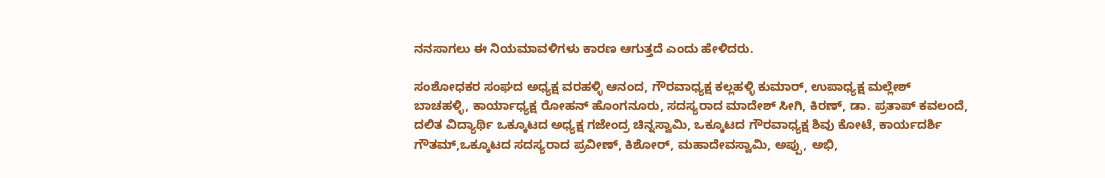ನನಸಾಗಲು ಈ ನಿಯಮಾವಳಿಗಳು ಕಾರಣ ಆಗುತ್ತದೆ ಎಂದು ಹೇಳಿದರು.

ಸಂಶೋಧಕರ ಸಂಘದ ಅಧ್ಯಕ್ಷ ವರಹಳ್ಳಿ ಆನಂದ, ಗೌರವಾಧ್ಯಕ್ಷ ಕಲ್ಲಹಳ್ಳಿ ಕುಮಾರ್, ಉಪಾಧ್ಯಕ್ಷ ಮಲ್ಲೇಶ್ ಬಾಚಹಳ್ಳಿ, ಕಾರ್ಯಾಧ್ಯಕ್ಷ ರೋಹನ್ ಹೊಂಗನೂರು, ಸದಸ್ಯರಾದ ಮಾದೇಶ್ ಸೀಗಿ, ಕಿರಣ್, ಡಾ. ಪ್ರತಾಪ್ ಕವಲಂದೆ, ದಲಿತ ವಿದ್ಯಾರ್ಥಿ ಒಕ್ಕೂಟದ ಅಧ್ಯಕ್ಷ ಗಜೇಂದ್ರ ಚಿನ್ನಸ್ವಾಮಿ, ಒಕ್ಕೂಟದ ಗೌರವಾಧ್ಯಕ್ಷ ಶಿವು ಕೋಟೆ, ಕಾರ್ಯದರ್ಶಿ ಗೌತಮ್,ಒಕ್ಕೂಟದ ಸದಸ್ಯರಾದ ಪ್ರವೀಣ್, ಕಿಶೋರ್, ಮಹಾದೇವಸ್ವಾಮಿ, ಅಪ್ಪು, ಅಭಿ,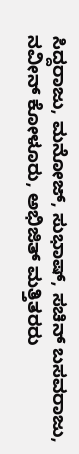ಸಿದ್ದರಾಜು, ಮನೋಜ್, ಸುಭಾಷ್, ಸಚಿನ್ ಬಸವರಾಜು, ನವೀನ್ ಕೋಳೂರು, ಅಭಿಜಿತ್ ಮತ್ತಿತರರು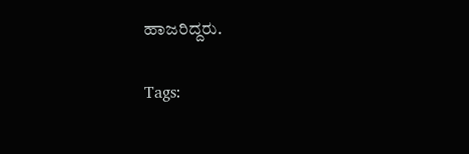ಹಾಜರಿದ್ದರು.

Tags: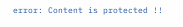error: Content is protected !!